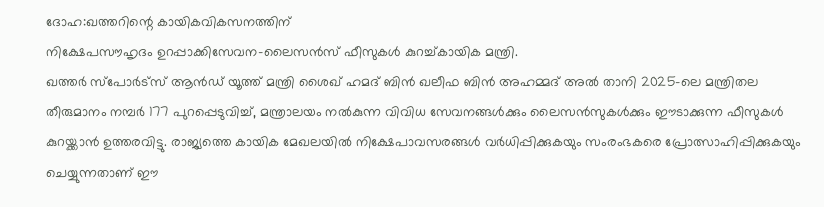ദോഹ:ഖത്തറിന്റെ കായികവികസനത്തിന്
നിക്ഷേപസൗഹൃദം ഉറപ്പാക്കിസേവന–ലൈസൻസ് ഫീസുകൾ കുറച്ച്കായിക മന്ത്രി.
ഖത്തർ സ്പോർട്സ് ആൻഡ് യൂത്ത് മന്ത്രി ശൈഖ് ഹമദ് ബിൻ ഖലീഫ ബിൻ അഹമ്മദ് അൽ താനി 2025-ലെ മന്ത്രിതല തീരുമാനം നമ്പർ 177 പുറപ്പെടുവിച്ച്, മന്ത്രാലയം നൽകുന്ന വിവിധ സേവനങ്ങൾക്കും ലൈസൻസുകൾക്കും ഈടാക്കുന്ന ഫീസുകൾ കുറയ്ക്കാൻ ഉത്തരവിട്ടു. രാജ്യത്തെ കായിക മേഖലയിൽ നിക്ഷേപാവസരങ്ങൾ വർധിപ്പിക്കുകയും സംരംഭകരെ പ്രോത്സാഹിപ്പിക്കുകയും ചെയ്യുന്നതാണ് ഈ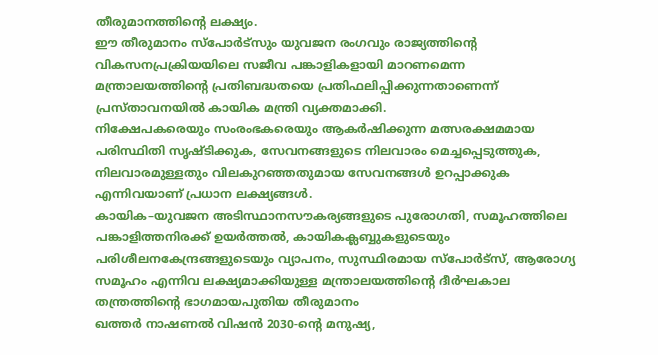തീരുമാനത്തിന്റെ ലക്ഷ്യം.
ഈ തീരുമാനം സ്പോർട്സും യുവജന രംഗവും രാജ്യത്തിന്റെ വികസനപ്രക്രിയയിലെ സജീവ പങ്കാളികളായി മാറണമെന്ന മന്ത്രാലയത്തിന്റെ പ്രതിബദ്ധതയെ പ്രതിഫലിപ്പിക്കുന്നതാണെന്ന് പ്രസ്താവനയിൽ കായിക മന്ത്രി വ്യക്തമാക്കി.
നിക്ഷേപകരെയും സംരംഭകരെയും ആകർഷിക്കുന്ന മത്സരക്ഷമമായ പരിസ്ഥിതി സൃഷ്ടിക്കുക, സേവനങ്ങളുടെ നിലവാരം മെച്ചപ്പെടുത്തുക, നിലവാരമുള്ളതും വിലകുറഞ്ഞതുമായ സേവനങ്ങൾ ഉറപ്പാക്കുക എന്നിവയാണ് പ്രധാന ലക്ഷ്യങ്ങൾ.
കായിക–യുവജന അടിസ്ഥാനസൗകര്യങ്ങളുടെ പുരോഗതി, സമൂഹത്തിലെ പങ്കാളിത്തനിരക്ക് ഉയർത്തൽ, കായികക്ലബ്ബുകളുടെയും പരിശീലനകേന്ദ്രങ്ങളുടെയും വ്യാപനം, സുസ്ഥിരമായ സ്പോർട്സ്, ആരോഗ്യ സമൂഹം എന്നിവ ലക്ഷ്യമാക്കിയുള്ള മന്ത്രാലയത്തിന്റെ ദീർഘകാല തന്ത്രത്തിന്റെ ഭാഗമായപുതിയ തീരുമാനം
ഖത്തർ നാഷണൽ വിഷൻ 2030-ന്റെ മനുഷ്യ,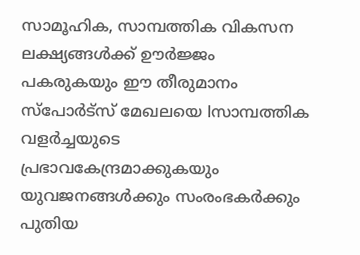സാമൂഹിക, സാമ്പത്തിക വികസന ലക്ഷ്യങ്ങൾക്ക് ഊർജ്ജം പകരുകയും ഈ തീരുമാനം സ്പോർട്സ് മേഖലയെ lസാമ്പത്തിക വളർച്ചയുടെ പ്രഭാവകേന്ദ്രമാക്കുകയും യുവജനങ്ങൾക്കും സംരംഭകർക്കും പുതിയ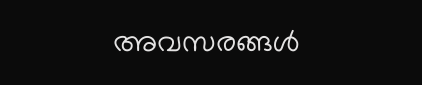അവസരങ്ങൾ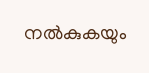നൽകുകയും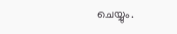ചെയ്യും.